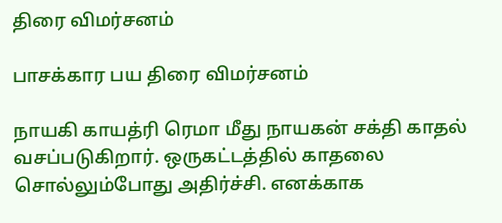திரை விமர்சனம்

பாசக்கார பய திரை விமர்சனம்

நாயகி காயத்ரி ரெமா மீது நாயகன் சக்தி காதல் வசப்படுகிறார். ஒருகட்டத்தில் காதலை சொல்லும்போது அதிர்ச்சி. எனக்காக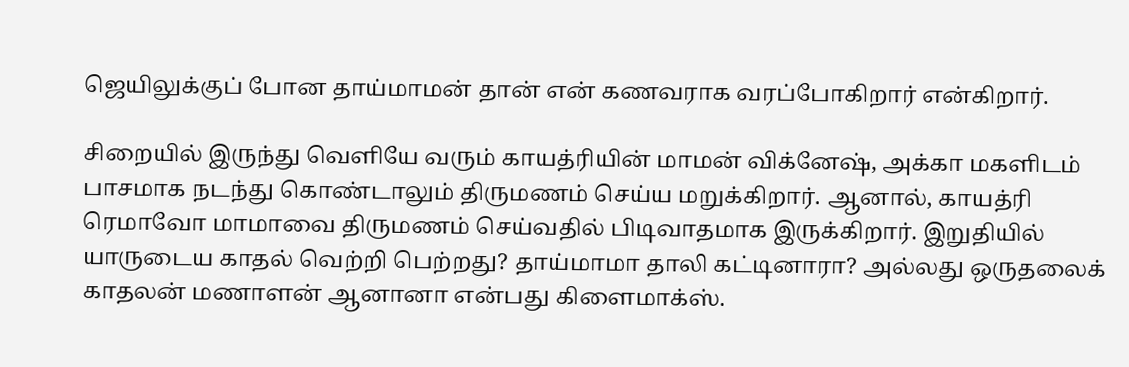ஜெயிலுக்குப் போன தாய்மாமன் தான் என் கணவராக வரப்போகிறார் என்கிறார்.

சிறையில் இருந்து வெளியே வரும் காயத்ரியின் மாமன் விக்னேஷ், அக்கா மகளிடம் பாசமாக நடந்து கொண்டாலும் திருமணம் செய்ய மறுக்கிறார். ஆனால், காயத்ரி ரெமாவோ மாமாவை திருமணம் செய்வதில் பிடிவாதமாக இருக்கிறார். இறுதியில் யாருடைய காதல் வெற்றி பெற்றது? தாய்மாமா தாலி கட்டினாரா? அல்லது ஒருதலைக் காதலன் மணாளன் ஆனானா என்பது கிளைமாக்ஸ்.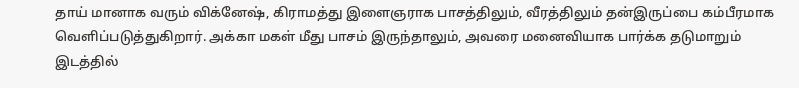தாய் மானாக வரும் விக்னேஷ், கிராமத்து இளைஞராக பாசத்திலும், வீரத்திலும் தன்இருப்பை கம்பீரமாக வெளிப்படுத்துகிறார். அக்கா மகள் மீது பாசம் இருந்தாலும், அவரை மனைவியாக பார்க்க தடுமாறும் இடத்தில்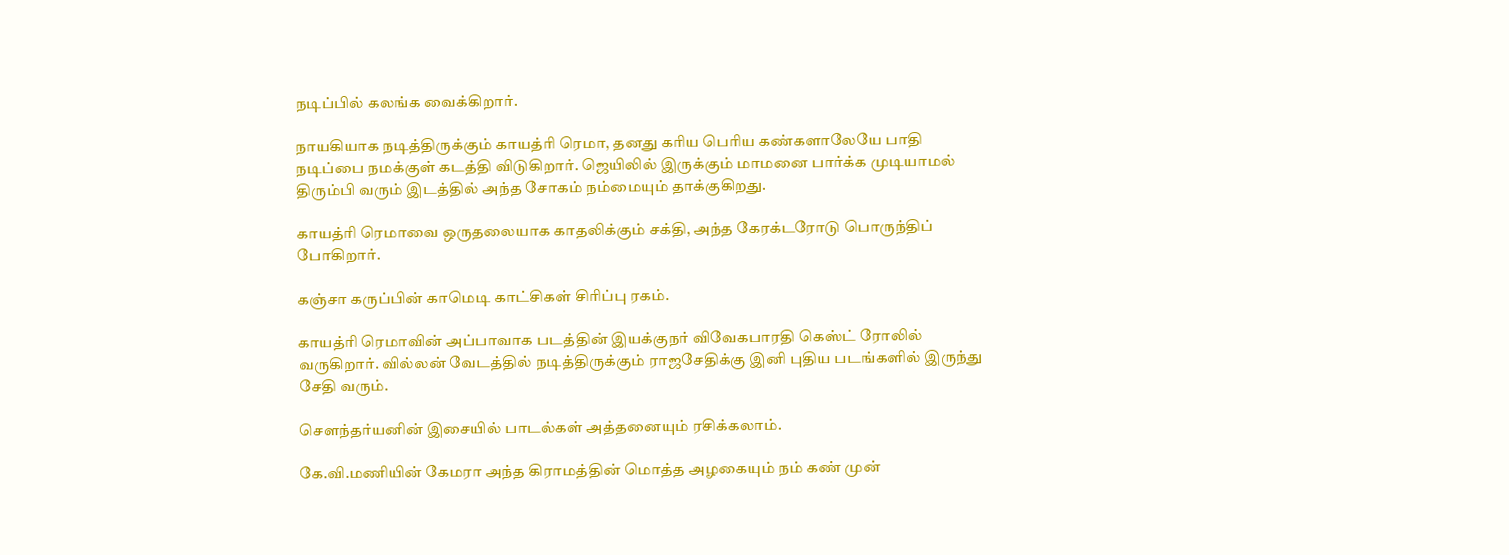நடிப்பில் கலங்க வைக்கிறார்.

நாயகியாக நடித்திருக்கும் காயத்ரி ரெமா, தனது கரிய பெரிய கண்களாலேயே பாதி நடிப்பை நமக்குள் கடத்தி விடுகிறார். ஜெயிலில் இருக்கும் மாமனை பார்க்க முடியாமல் திரும்பி வரும் இடத்தில் அந்த சோகம் நம்மையும் தாக்குகிறது.

காயத்ரி ரெமாவை ஒருதலையாக காதலிக்கும் சக்தி, அந்த கேரக்டரோடு பொருந்திப் போகிறார்.

கஞ்சா கருப்பின் காமெடி காட்சிகள் சிரிப்பு ரகம்.

காயத்ரி ரெமாவின் அப்பாவாக படத்தின் இயக்குநர் விவேகபாரதி கெஸ்ட் ரோலில் வருகிறார். வில்லன் வேடத்தில் நடித்திருக்கும் ராஜசேதிக்கு இனி புதிய படங்களில் இருந்து சேதி வரும்.

செளந்தர்யனின் இசையில் பாடல்கள் அத்தனையும் ரசிக்கலாம்.

கே.வி.மணியின் கேமரா அந்த கிராமத்தின் மொத்த அழகையும் நம் கண் முன்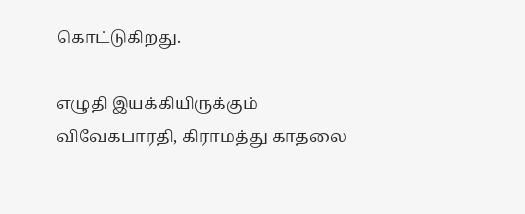கொட்டுகிறது.

எழுதி இயக்கியிருக்கும் விவேகபாரதி, கிராமத்து காதலை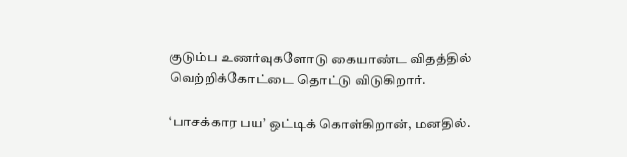குடும்ப உணர்வுகளோடு கையாண்ட விதத்தில் வெற்றிக்கோட்டை தொட்டு விடுகிறார்.

‘பாசக்கார பய’ ஒட்டிக் கொள்கிறான், மனதில்.